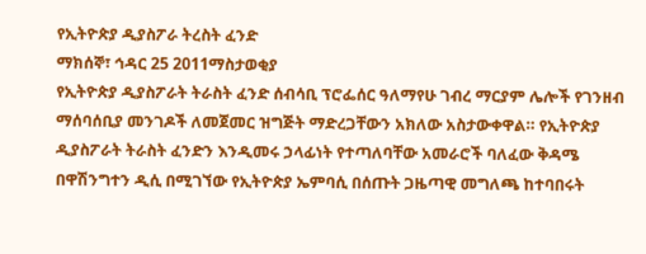የኢትዮጵያ ዲያስፖራ ትረስት ፈንድ
ማክሰኞ፣ ኅዳር 25 2011ማስታወቂያ
የኢትዮጵያ ዲያስፖራት ትራስት ፈንድ ሰብሳቢ ፕሮፌሰር ዓለማየሁ ገብረ ማርያም ሌሎች የገንዘብ ማሰባሰቢያ መንገዶች ለመጀመር ዝግጅት ማድረጋቸውን አክለው አስታውቀዋል። የኢትዮጵያ ዲያስፖራት ትራስት ፈንድን እንዲመሩ ኃላፊነት የተጣለባቸው አመራሮች ባለፈው ቅዳሜ በዋሽንግተን ዲሲ በሚገኘው የኢትዮጵያ ኤምባሲ በሰጡት ጋዜጣዊ መግለጫ ከተባበሩት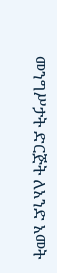መንግሥታት ድርጅት ለአንድ አመት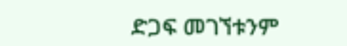ድጋፍ መገኘቱንም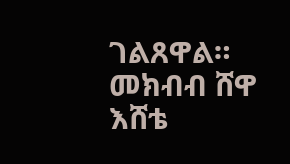ገልጸዋል።
መክብብ ሸዋ
እሸቴ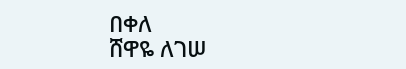በቀለ
ሸዋዬ ለገሠ